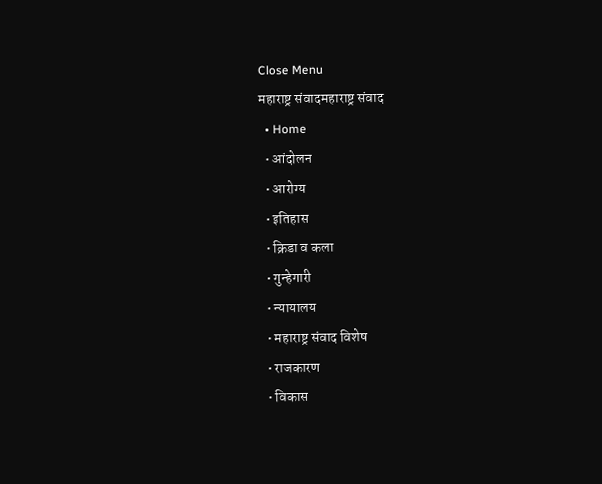Close Menu
महाराष्ट्र संवादमहाराष्ट्र संवाद
  • Home
  • आंदोलन
  • आरोग्य
  • इतिहास
  • क्रिडा व कला
  • गुन्हेगारी
  • न्यायालय
  • महाराष्ट्र संवाद विशेष
  • राजकारण
  • विकास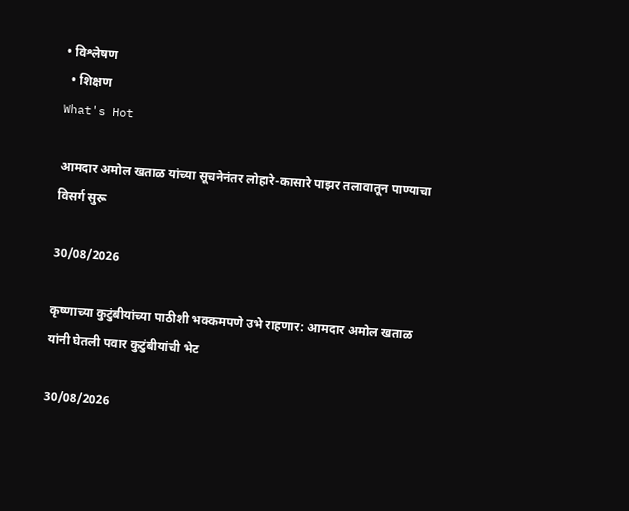• विश्लेषण
  • शिक्षण
What's Hot

आमदार अमोल खताळ यांच्या सूचनेनंतर लोहारे-कासारे पाझर तलावातून पाण्याचा विसर्ग सुरू

30/08/2026

कृष्णाच्या कुटुंबीयांच्या पाठीशी भक्कमपणे उभे राहणार: आमदार अमोल खताळ यांनी घेतली पवार कुटुंबीयांची भेट

30/08/2026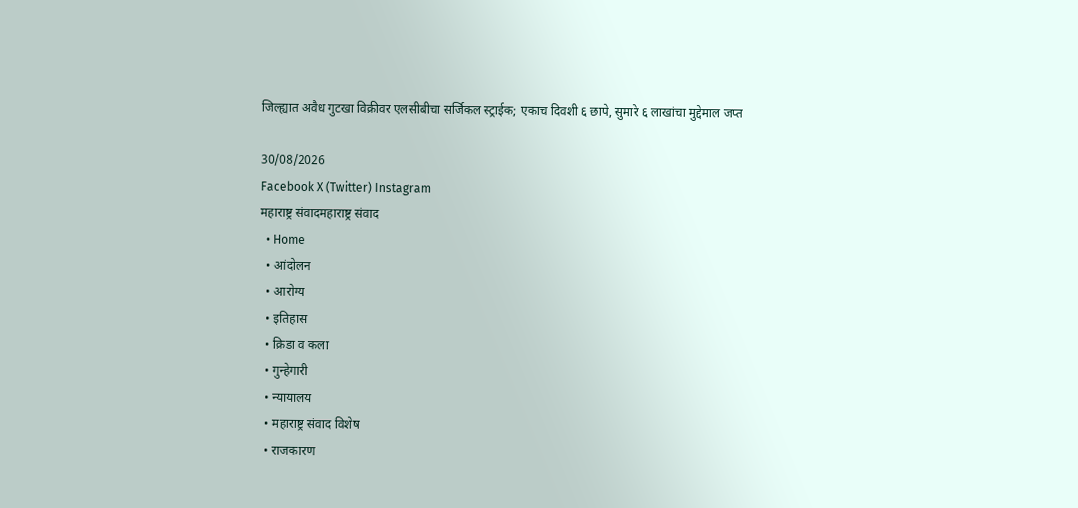जिल्ह्यात अवैध गुटखा विक्रीवर एलसीबीचा सर्जिकल स्ट्राईक; एकाच दिवशी ६ छापे, सुमारे ६ लाखांचा मुद्देमाल जप्त

30/08/2026
Facebook X (Twitter) Instagram
महाराष्ट्र संवादमहाराष्ट्र संवाद
  • Home
  • आंदोलन
  • आरोग्य
  • इतिहास
  • क्रिडा व कला
  • गुन्हेगारी
  • न्यायालय
  • महाराष्ट्र संवाद विशेष
  • राजकारण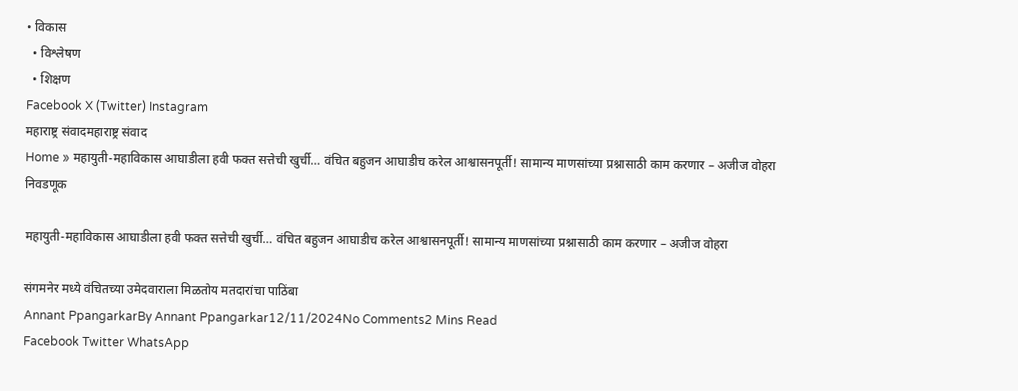• विकास
  • विश्लेषण
  • शिक्षण
Facebook X (Twitter) Instagram
महाराष्ट्र संवादमहाराष्ट्र संवाद
Home » महायुती-महाविकास आघाडीला हवी फक्त सत्तेची खुर्ची… वंचित बहुजन आघाडीच करेल आश्वासनपूर्ती! सामान्य माणसांच्या प्रश्नासाठी काम करणार – अजीज वोहरा
निवडणूक

महायुती-महाविकास आघाडीला हवी फक्त सत्तेची खुर्ची… वंचित बहुजन आघाडीच करेल आश्वासनपूर्ती! सामान्य माणसांच्या प्रश्नासाठी काम करणार – अजीज वोहरा

संगमनेर मध्ये वंचितच्या उमेदवाराला मिळतोय मतदारांचा पाठिंबा
Annant PpangarkarBy Annant Ppangarkar12/11/2024No Comments2 Mins Read
Facebook Twitter WhatsApp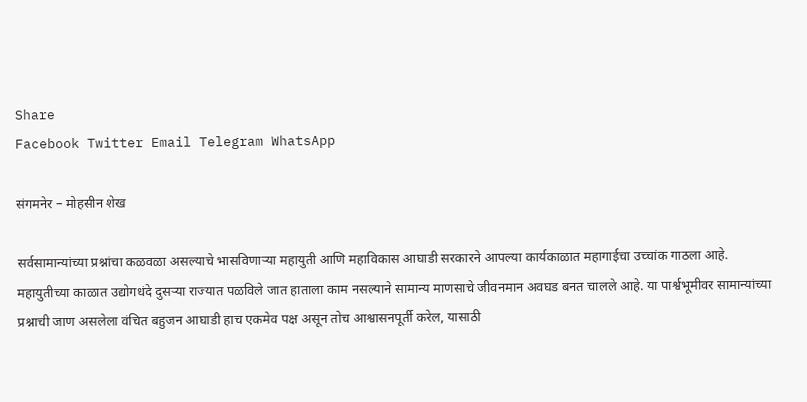Share
Facebook Twitter Email Telegram WhatsApp

संगमनेर – मोहसीन शेख

सर्वसामान्यांच्या प्रश्नांचा कळवळा असल्याचे भासविणाऱ्या महायुती आणि महाविकास आघाडी सरकारने आपल्या कार्यकाळात महागाईचा उच्चांक गाठला आहे. महायुतीच्या काळात उद्योगधंदे दुसऱ्या राज्यात पळविले जात हाताला काम नसल्याने सामान्य माणसाचे जीवनमान अवघड बनत चालले आहे. या पार्श्वभूमीवर सामान्यांच्या प्रश्नाची जाण असलेला वंचित बहुजन आघाडी हाच एकमेव पक्ष असून तोच आश्वासनपूर्ती करेल, यासाठी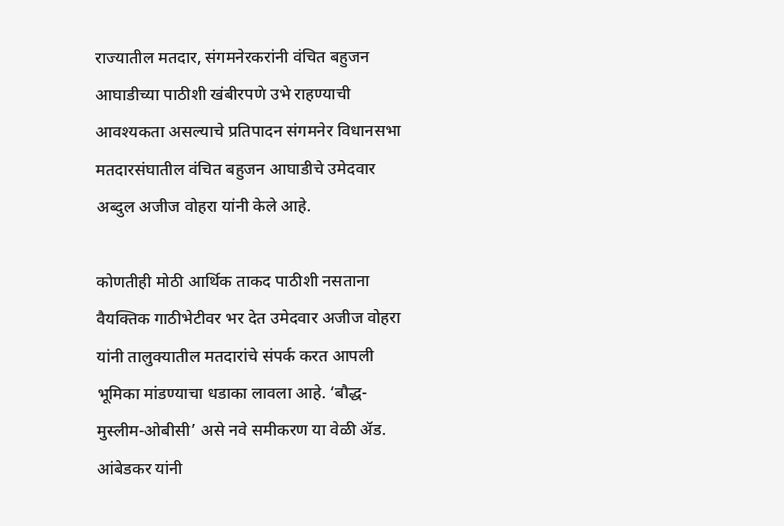राज्यातील मतदार, संगमनेरकरांनी वंचित बहुजन आघाडीच्या पाठीशी खंबीरपणे उभे राहण्याची आवश्यकता असल्याचे प्रतिपादन संगमनेर विधानसभा मतदारसंघातील वंचित बहुजन आघाडीचे उमेदवार अब्दुल अजीज वोहरा यांनी केले आहे.

कोणतीही मोठी आर्थिक ताकद पाठीशी नसताना वैयक्तिक गाठीभेटीवर भर देत उमेदवार अजीज वोहरा यांनी तालुक्यातील मतदारांचे संपर्क करत आपली भूमिका मांडण्याचा धडाका लावला आहे. ‘बौद्ध-मुस्लीम-ओबीसी’ असे नवे समीकरण या वेळी ॲड. आंबेडकर यांनी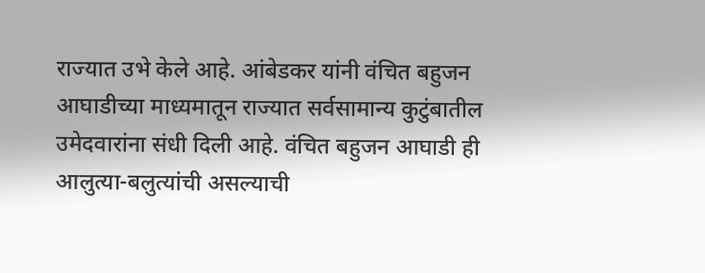राज्यात उभे केले आहे. आंबेडकर यांनी वंचित बहुजन आघाडीच्या माध्यमातून राज्यात सर्वसामान्य कुटुंबातील उमेदवारांना संधी दिली आहे. वंचित बहुजन आघाडी ही आलुत्या-बलुत्यांची असल्याची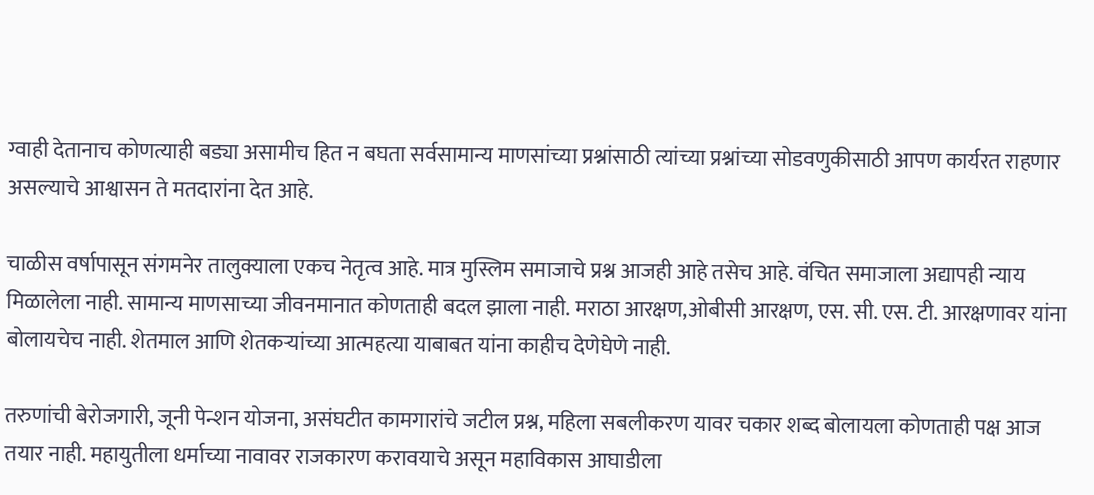ग्वाही देतानाच कोणत्याही बड्या असामीच हित न बघता सर्वसामान्य माणसांच्या प्रश्नांसाठी त्यांच्या प्रश्नांच्या सोडवणुकीसाठी आपण कार्यरत राहणार असल्याचे आश्वासन ते मतदारांना देत आहे.

चाळीस वर्षापासून संगमनेर तालुक्याला एकच नेतृत्व आहे. मात्र मुस्लिम समाजाचे प्रश्न आजही आहे तसेच आहे. वंचित समाजाला अद्यापही न्याय मिळालेला नाही. सामान्य माणसाच्या जीवनमानात कोणताही बदल झाला नाही. मराठा आरक्षण,ओबीसी आरक्षण, एस. सी. एस. टी. आरक्षणावर यांना बोलायचेच नाही. शेतमाल आणि शेतकऱ्यांच्या आत्महत्या याबाबत यांना काहीच देणेघेणे नाही.

तरुणांची बेरोजगारी, जूनी पेन्शन योजना, असंघटीत कामगारांचे जटील प्रश्न, महिला सबलीकरण यावर चकार शब्द बोलायला कोणताही पक्ष आज तयार नाही. महायुतीला धर्माच्या नावावर राजकारण करावयाचे असून महाविकास आघाडीला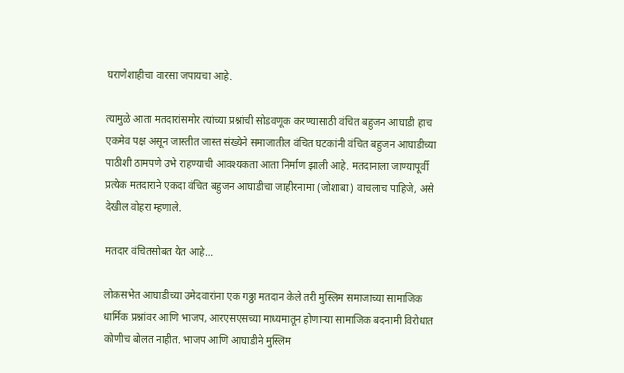घराणेशाहीचा वारसा जपायचा आहे.

त्यामुळे आता मतदारांसमोर त्यांच्या प्रश्नांची सोडवणूक करण्यासाठी वंचित बहुजन आघाडी हाच एकमेव पक्ष असून जास्तीत जास्त संख्येने समाजातील वंचित घटकांनी वंचित बहुजन आघाडीच्या पाठीशी ठामपणे उभे राहण्याची आवश्यकता आता निर्माण झाली आहे. मतदानाला जाण्यापूर्वी प्रत्येक मतदाराने एकदा वंचित बहुजन आघाडीचा जाहीरनामा (जोशाबा) वाचलाच पाहिजे, असे देखील वोहरा म्हणाले.

मतदार वंचितसोबत येत आहे…

लोकसभेत आघाडीच्या उमेदवारांना एक गठ्ठा मतदान केले तरी मुस्लिम समाजाच्या सामाजिक धार्मिक प्रश्नांवर आणि भाजप, आरएसएसच्या माध्यमातून होणाऱ्या सामाजिक बदनामी विरोधात कोणीच बोलत नाहीत. भाजप आणि आघाडीने मुस्लिम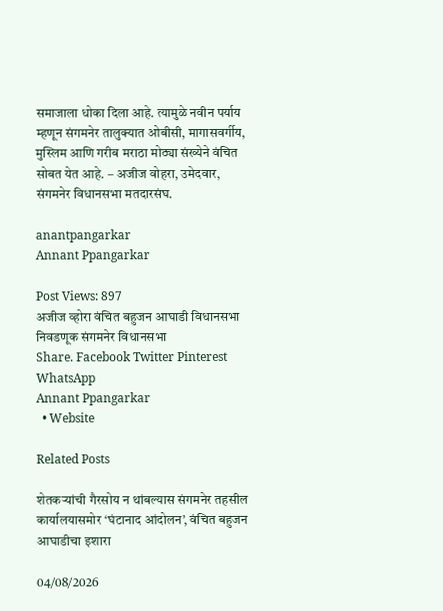समाजाला धोका दिला आहे. त्यामुळे नवीन पर्याय म्हणून संगमनेर तालुक्यात ओबीसी, मागासवर्गीय, मुस्लिम आणि गरीब मराठा मोठ्या संख्येने वंचित सोबत येत आहे. – अजीज वोहरा, उमेदवार, संगमनेर विधानसभा मतदारसंघ.

anantpangarkar
Annant Ppangarkar

Post Views: 897
अजीज व्होरा वंचित बहुजन आघाडी विधानसभा निवडणूक संगमनेर विधानसभा
Share. Facebook Twitter Pinterest WhatsApp
Annant Ppangarkar
  • Website

Related Posts

शेतकऱ्यांची गैरसोय न थांबल्यास संगमनेर तहसील कार्यालयासमोर ‘घंटानाद आंदोलन’, वंचित बहुजन आघाडीचा इशारा

04/08/2026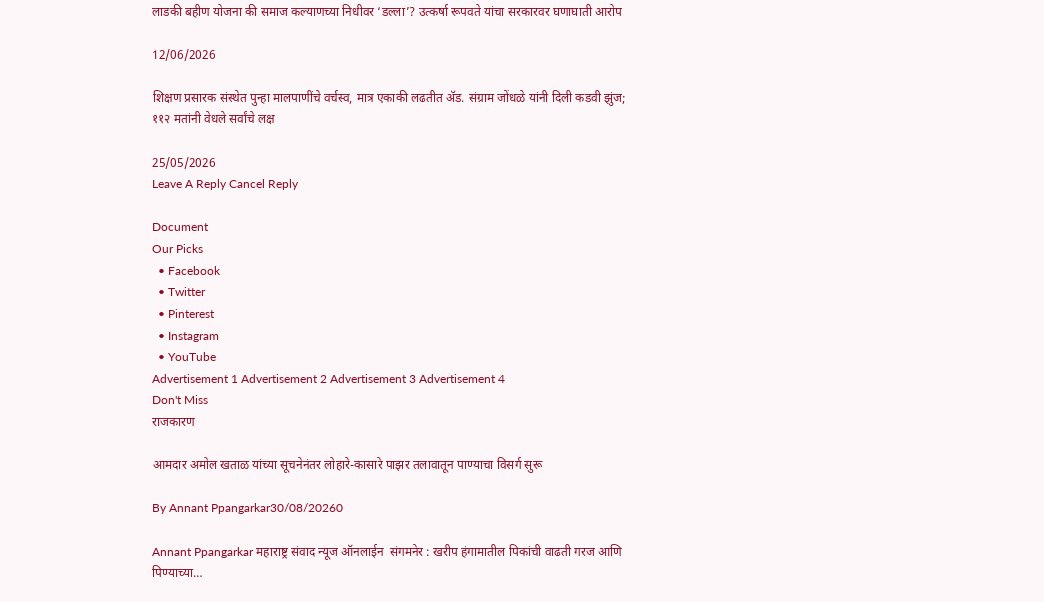लाडकी बहीण योजना की समाज कल्याणच्या निधीवर ‘डल्ला’? उत्कर्षा रूपवते यांचा सरकारवर घणाघाती आरोप

12/06/2026

शिक्षण प्रसारक संस्थेत पुन्हा मालपाणींचे वर्चस्व, मात्र एकाकी लढतीत ॲड. संग्राम जोंधळे यांनी दिली कडवी झुंज; ११२ मतांनी वेधले सर्वांचे लक्ष

25/05/2026
Leave A Reply Cancel Reply

Document
Our Picks
  • Facebook
  • Twitter
  • Pinterest
  • Instagram
  • YouTube
Advertisement 1 Advertisement 2 Advertisement 3 Advertisement 4
Don't Miss
राजकारण

आमदार अमोल खताळ यांच्या सूचनेनंतर लोहारे-कासारे पाझर तलावातून पाण्याचा विसर्ग सुरू

By Annant Ppangarkar30/08/20260

Annant Ppangarkar महाराष्ट्र संवाद न्यूज ऑनलाईन  संगमनेर : खरीप हंगामातील पिकांची वाढती गरज आणि पिण्याच्या…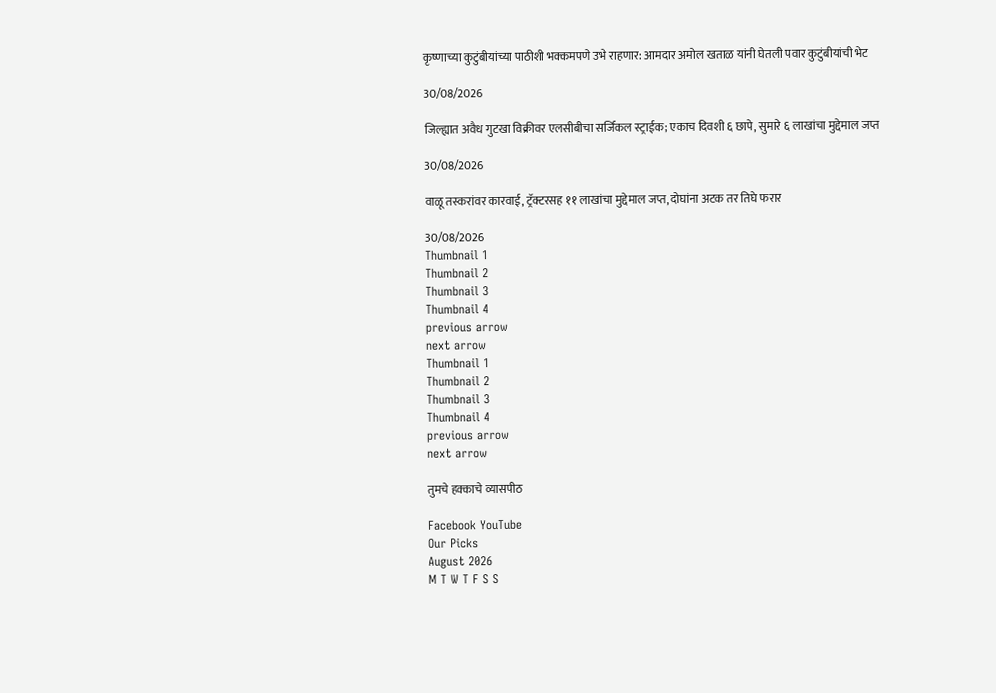कृष्णाच्या कुटुंबीयांच्या पाठीशी भक्कमपणे उभे राहणार: आमदार अमोल खताळ यांनी घेतली पवार कुटुंबीयांची भेट

30/08/2026

जिल्ह्यात अवैध गुटखा विक्रीवर एलसीबीचा सर्जिकल स्ट्राईक; एकाच दिवशी ६ छापे, सुमारे ६ लाखांचा मुद्देमाल जप्त

30/08/2026

वाळू तस्करांवर कारवाई, ट्रॅक्टरसह ११ लाखांचा मुद्देमाल जप्त, दोघांना अटक तर तिघे फरार

30/08/2026
Thumbnail 1
Thumbnail 2
Thumbnail 3
Thumbnail 4
previous arrow
next arrow
Thumbnail 1
Thumbnail 2
Thumbnail 3
Thumbnail 4
previous arrow
next arrow

तुमचे हक्काचे व्यासपीठ

Facebook YouTube
Our Picks
August 2026
M T W T F S S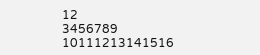12
3456789
10111213141516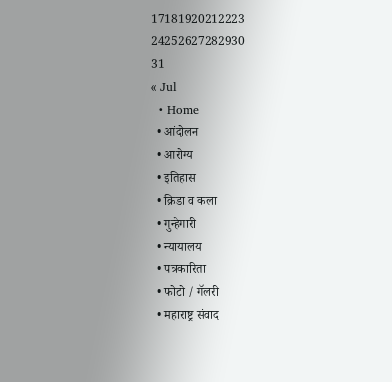17181920212223
24252627282930
31
« Jul
  • Home
  • आंदोलन
  • आरोग्य
  • इतिहास
  • क्रिडा व कला
  • गुन्हेगारी
  • न्यायालय
  • पत्रकारिता
  • फोटो / गॅलरी
  • महाराष्ट्र संवाद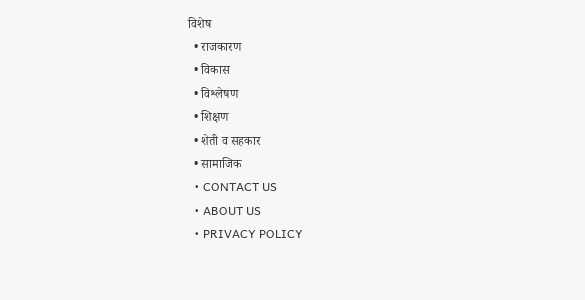विशेष
  • राजकारण
  • विकास
  • विश्लेषण
  • शिक्षण
  • शेती व सहकार
  • सामाजिक
  • CONTACT US
  • ABOUT US
  • PRIVACY POLICY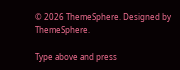© 2026 ThemeSphere. Designed by ThemeSphere.

Type above and press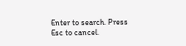Enter to search. Press Esc to cancel.